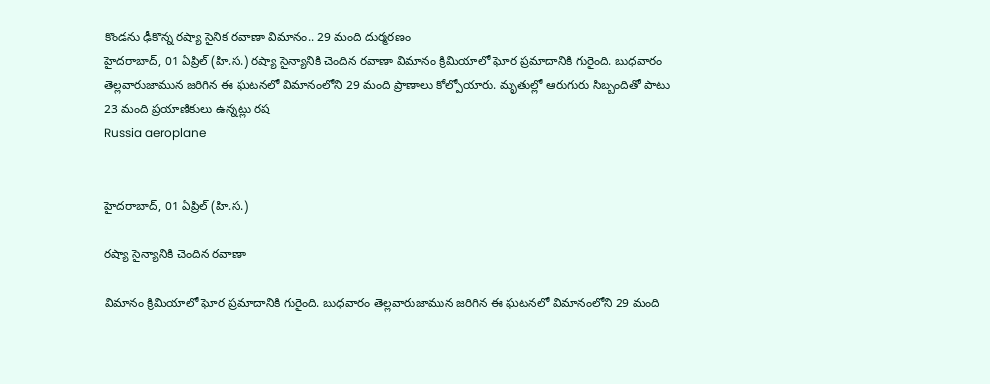కొండను ఢీకొన్న రష్యా సైనిక రవాణా విమానం.. 29 మంది దుర్మరణం
హైదరాబాద్, 01 ఏప్రిల్ (హి.స.) రష్యా సైన్యానికి చెందిన రవాణా విమానం క్రిమియాలో ఘోర ప్రమాదానికి గురైంది. బుధవారం తెల్లవారుజామున జరిగిన ఈ ఘటనలో విమానంలోని 29 మంది ప్రాణాలు కోల్పోయారు. మృతుల్లో ఆరుగురు సిబ్బందితో పాటు 23 మంది ప్రయాణికులు ఉన్నట్లు రష
Russia aeroplane


హైదరాబాద్, 01 ఏప్రిల్ (హి.స.)

రష్యా సైన్యానికి చెందిన రవాణా

విమానం క్రిమియాలో ఘోర ప్రమాదానికి గురైంది. బుధవారం తెల్లవారుజామున జరిగిన ఈ ఘటనలో విమానంలోని 29 మంది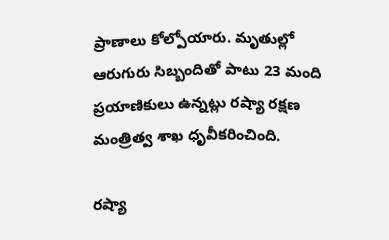ప్రాణాలు కోల్పోయారు. మృతుల్లో ఆరుగురు సిబ్బందితో పాటు 23 మంది ప్రయాణికులు ఉన్నట్లు రష్యా రక్షణ మంత్రిత్వ శాఖ ధృవీకరించింది.

రష్యా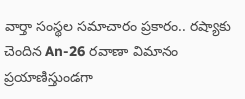వార్తా సంస్థల సమాచారం ప్రకారం.. రష్యాకు చెందిన An-26 రవాణా విమానం ప్రయాణిస్తుండగా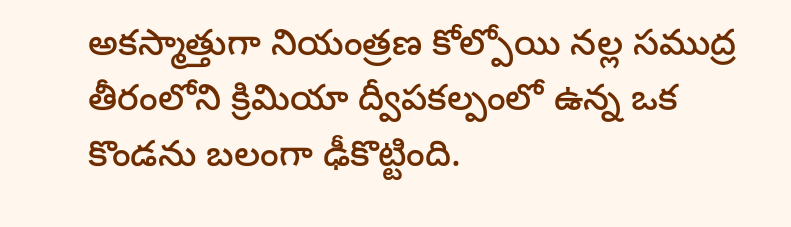అకస్మాత్తుగా నియంత్రణ కోల్పోయి నల్ల సముద్ర తీరంలోని క్రిమియా ద్వీపకల్పంలో ఉన్న ఒక కొండను బలంగా ఢీకొట్టింది.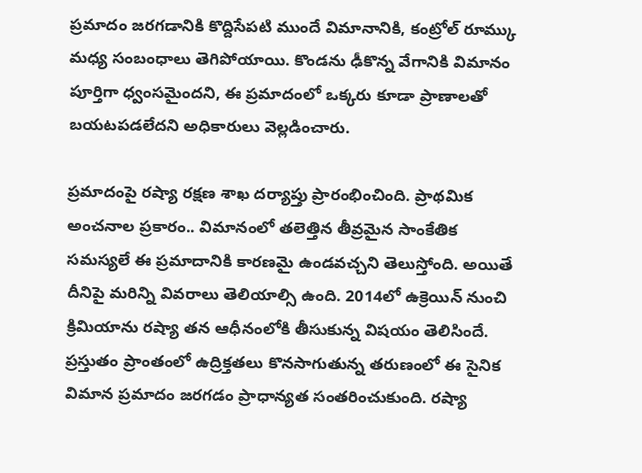ప్రమాదం జరగడానికి కొద్దిసేపటి ముందే విమానానికి, కంట్రోల్ రూమ్కు మధ్య సంబంధాలు తెగిపోయాయి. కొండను ఢీకొన్న వేగానికి విమానం పూర్తిగా ధ్వంసమైందని, ఈ ప్రమాదంలో ఒక్కరు కూడా ప్రాణాలతో బయటపడలేదని అధికారులు వెల్లడించారు.

ప్రమాదంపై రష్యా రక్షణ శాఖ దర్యాప్తు ప్రారంభించింది. ప్రాథమిక అంచనాల ప్రకారం.. విమానంలో తలెత్తిన తీవ్రమైన సాంకేతిక సమస్యలే ఈ ప్రమాదానికి కారణమై ఉండవచ్చని తెలుస్తోంది. అయితే దీనిపై మరిన్ని వివరాలు తెలియాల్సి ఉంది. 2014లో ఉక్రెయిన్ నుంచి క్రిమియాను రష్యా తన ఆధీనంలోకి తీసుకున్న విషయం తెలిసిందే. ప్రస్తుతం ప్రాంతంలో ఉద్రిక్తతలు కొనసాగుతున్న తరుణంలో ఈ సైనిక విమాన ప్రమాదం జరగడం ప్రాధాన్యత సంతరించుకుంది. రష్యా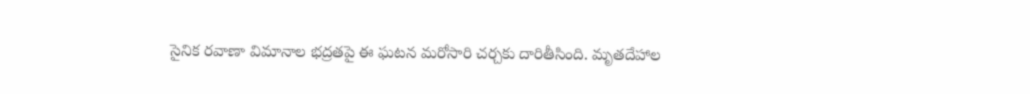సైనిక రవాణా విమానాల భద్రతపై ఈ ఘటన మరోసారి చర్చకు దారితీసింది. మృతదేహాల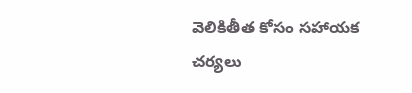వెలికితీత కోసం సహాయక చర్యలు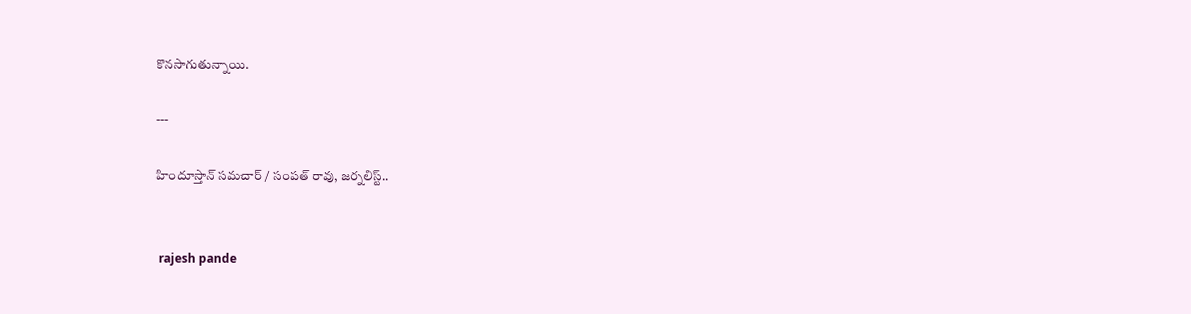కొనసాగుతున్నాయి.

---

హిందూస్తాన్ సమచార్ / సంపత్ రావు, జర్నలిస్ట్..


 rajesh pande